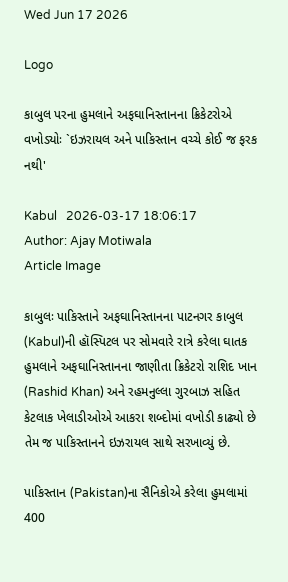Wed Jun 17 2026

Logo

કાબુલ પરના હુમલાને અફઘાનિસ્તાનના ક્રિકેટરોએ વખોડ્યોઃ `ઇઝરાયલ અને પાકિસ્તાન વચ્ચે કોઈ જ ફરક નથી'

Kabul   2026-03-17 18:06:17
Author: Ajay Motiwala
Article Image

કાબુલઃ પાકિસ્તાને અફઘાનિસ્તાનના પાટનગર કાબુલ (Kabul)ની હૉસ્પિટલ પર સોમવારે રાત્રે કરેલા ઘાતક હુમલાને અફઘાનિસ્તાનના જાણીતા ક્રિકેટરો રાશિદ ખાન (Rashid Khan) અને રહમનુલ્લા ગુરબાઝ સહિત કેટલાક ખેલાડીઓએ આકરા શબ્દોમાં વખોડી કાઢ્યો છે તેમ જ પાકિસ્તાનને ઇઝરાયલ સાથે સરખાવ્યું છે.

પાકિસ્તાન (Pakistan)ના સૈનિકોએ કરેલા હુમલામાં 400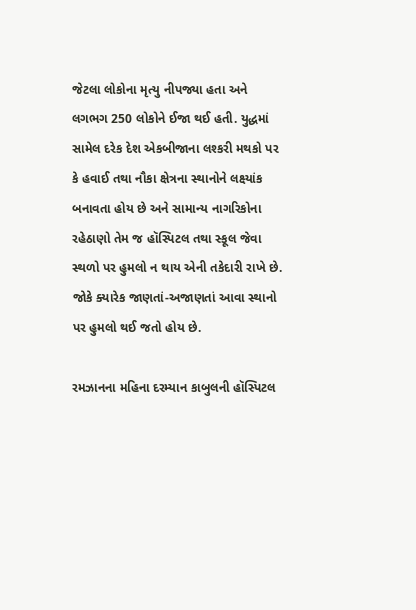જેટલા લોકોના મૃત્યુ નીપજ્યા હતા અને લગભગ 250 લોકોને ઈજા થઈ હતી. યુદ્ધમાં સામેલ દરેક દેશ એકબીજાના લશ્કરી મથકો પર કે હવાઈ તથા નૌકા ક્ષેત્રના સ્થાનોને લક્ષ્યાંક બનાવતા હોય છે અને સામાન્ય નાગરિકોના રહેઠાણો તેમ જ હૉસ્પિટલ તથા સ્કૂલ જેવા સ્થળો પર હુમલો ન થાય એની તકેદારી રાખે છે. જોકે ક્યારેક જાણતાં-અજાણતાં આવા સ્થાનો પર હુમલો થઈ જતો હોય છે.

રમઝાનના મહિના દરમ્યાન કાબુલની હૉસ્પિટલ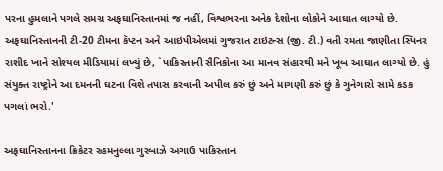પરના હુમલાને પગલે સમગ્ર અફઘાનિસ્તાનમાં જ નહીં, વિશ્વભરના અનેક દેશોના લોકોને આઘાત લાગ્યો છે. અફઘાનિસ્તાનની ટી-20 ટીમના કૅપ્ટન અને આઇપીએલમાં ગુજરાત ટાઇટન્સ (જી. ટી.) વતી રમતા જાણીતા સ્પિનર રાશીદ ખાને સોશ્યલ મીડિયામાં લખ્યું છે, `પાકિસ્તાની સૈનિકોના આ માનવ સંહારથી મને ખૂબ આઘાત લાગ્યો છે. હું સંયુક્ત રાષ્ટ્રોને આ દમનની ઘટના વિશે તપાસ કરવાની અપીલ કરું છું અને માગણી કરું છું કે ગુનેગારો સામે કડક પગલાં ભરો.'

અફઘાનિસ્તાનના ક્રિકેટર રહમનુલ્લા ગુરબાઝે અગાઉ પાકિસ્તાન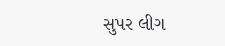સુપર લીગ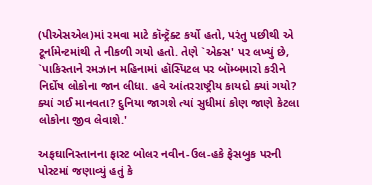(પીએસએલ)માં રમવા માટે કૉન્ટ્રૅક્ટ કર્યો હતો, પરંતુ પછીથી એ ટૂર્નામેન્ટમાંથી તે નીકળી ગયો હતો. તેણે `એક્સ' પર લખ્યું છે, `પાકિસ્તાને રમઝાન મહિનામાં હૉસ્પિટલ પર બૉમ્બમારો કરીને નિર્દોષ લોકોના જાન લીધા. હવે આંતરરાષ્ટ્રીય કાયદો ક્યાં ગયો? ક્યાં ગઈ માનવતા? દુનિયા જાગશે ત્યાં સુધીમાં કોણ જાણે કેટલા લોકોના જીવ લેવાશે.'

અફઘાનિસ્તાનના ફાસ્ટ બોલર નવીન-ઉલ-હકે ફેસબુક પરની પોસ્ટમાં જણાવ્યું હતું કે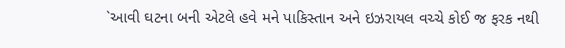`આવી ઘટના બની એટલે હવે મને પાકિસ્તાન અને ઇઝરાયલ વચ્ચે કોઈ જ ફરક નથી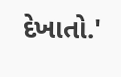દેખાતો.'